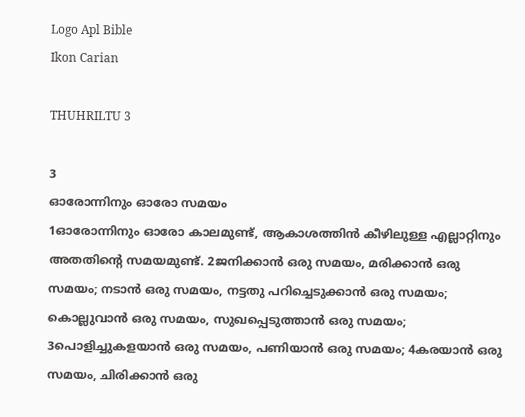Logo Apl Bible
Ikon Carian

THUHRILTU 3

3
ഓരോന്നിനും ഓരോ സമയം
1ഓരോന്നിനും ഓരോ കാലമുണ്ട്, ആകാശത്തിൻ കീഴിലുള്ള എല്ലാറ്റിനും അതതിന്റെ സമയമുണ്ട്. 2ജനിക്കാൻ ഒരു സമയം, മരിക്കാൻ ഒരു സമയം; നടാൻ ഒരു സമയം, നട്ടതു പറിച്ചെടുക്കാൻ ഒരു സമയം; കൊല്ലുവാൻ ഒരു സമയം, സുഖപ്പെടുത്താൻ ഒരു സമയം; 3പൊളിച്ചുകളയാൻ ഒരു സമയം, പണിയാൻ ഒരു സമയം; 4കരയാൻ ഒരു സമയം, ചിരിക്കാൻ ഒരു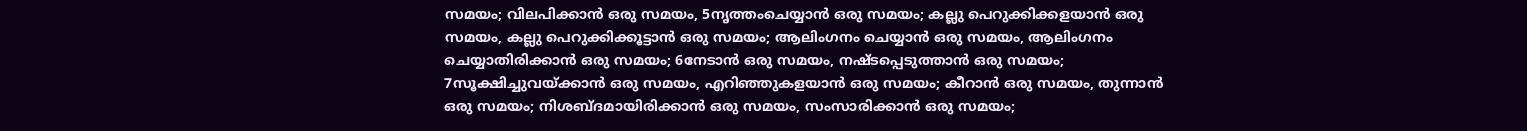സമയം; വിലപിക്കാൻ ഒരു സമയം, 5നൃത്തംചെയ്യാൻ ഒരു സമയം; കല്ലു പെറുക്കിക്കളയാൻ ഒരു സമയം, കല്ലു പെറുക്കിക്കൂട്ടാൻ ഒരു സമയം; ആലിംഗനം ചെയ്യാൻ ഒരു സമയം, ആലിംഗനം ചെയ്യാതിരിക്കാൻ ഒരു സമയം; 6നേടാൻ ഒരു സമയം, നഷ്ടപ്പെടുത്താൻ ഒരു സമയം; 7സൂക്ഷിച്ചുവയ്‍ക്കാൻ ഒരു സമയം, എറിഞ്ഞുകളയാൻ ഒരു സമയം; കീറാൻ ഒരു സമയം, തുന്നാൻ ഒരു സമയം; നിശബ്ദമായിരിക്കാൻ ഒരു സമയം, സംസാരിക്കാൻ ഒരു സമയം;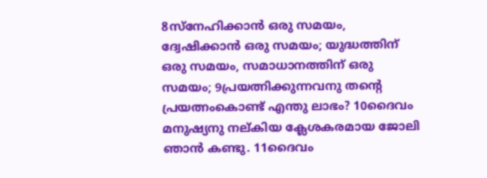8സ്നേഹിക്കാൻ ഒരു സമയം, ദ്വേഷിക്കാൻ ഒരു സമയം; യുദ്ധത്തിന് ഒരു സമയം, സമാധാനത്തിന് ഒരു സമയം; 9പ്രയത്നിക്കുന്നവനു തന്റെ പ്രയത്നംകൊണ്ട് എന്തു ലാഭം? 10ദൈവം മനുഷ്യനു നല്‌കിയ ക്ലേശകരമായ ജോലി ഞാൻ കണ്ടു. 11ദൈവം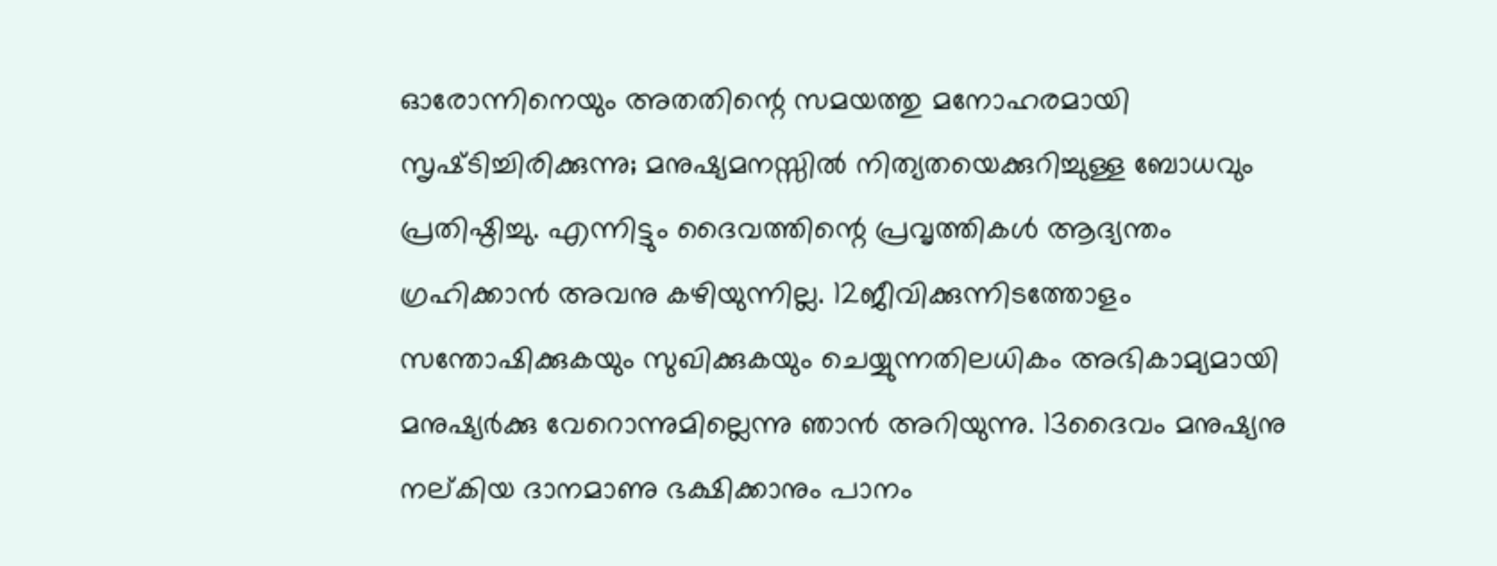ഓരോന്നിനെയും അതതിന്റെ സമയത്തു മനോഹരമായി സൃഷ്‍ടിച്ചിരിക്കുന്നു; മനുഷ്യമനസ്സിൽ നിത്യതയെക്കുറിച്ചുള്ള ബോധവും പ്രതിഷ്ഠിച്ചു. എന്നിട്ടും ദൈവത്തിന്റെ പ്രവൃത്തികൾ ആദ്യന്തം ഗ്രഹിക്കാൻ അവനു കഴിയുന്നില്ല. 12ജീവിക്കുന്നിടത്തോളം സന്തോഷിക്കുകയും സുഖിക്കുകയും ചെയ്യുന്നതിലധികം അഭികാമ്യമായി മനുഷ്യർക്കു വേറൊന്നുമില്ലെന്നു ഞാൻ അറിയുന്നു. 13ദൈവം മനുഷ്യനു നല്‌കിയ ദാനമാണു ഭക്ഷിക്കാനും പാനം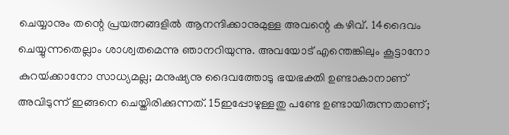ചെയ്യാനും തന്റെ പ്രയത്നങ്ങളിൽ ആനന്ദിക്കാനുമുള്ള അവന്റെ കഴിവ്. 14ദൈവം ചെയ്യുന്നതെല്ലാം ശാശ്വതമെന്നു ഞാനറിയുന്നു. അവയോട് എന്തെങ്കിലും കൂട്ടാനോ കുറയ്‍ക്കാനോ സാധ്യമല്ല; മനുഷ്യനു ദൈവത്തോടു ഭയഭക്തി ഉണ്ടാകാനാണ് അവിടുന്ന് ഇങ്ങനെ ചെയ്തിരിക്കുന്നത്. 15ഇപ്പോഴുള്ളതു പണ്ടേ ഉണ്ടായിരുന്നതാണ്;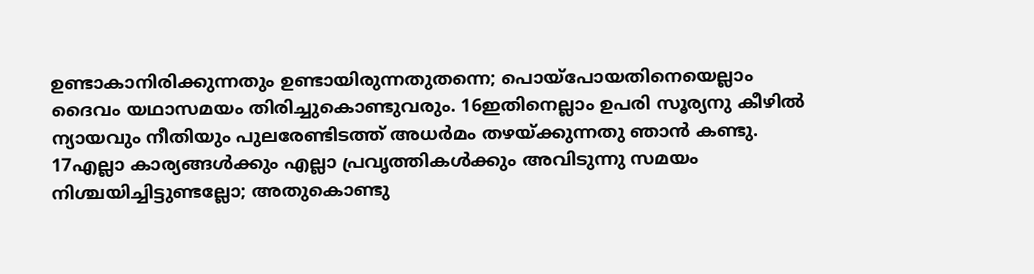ഉണ്ടാകാനിരിക്കുന്നതും ഉണ്ടായിരുന്നതുതന്നെ; പൊയ്പോയതിനെയെല്ലാം ദൈവം യഥാസമയം തിരിച്ചുകൊണ്ടുവരും. 16ഇതിനെല്ലാം ഉപരി സൂര്യനു കീഴിൽ ന്യായവും നീതിയും പുലരേണ്ടിടത്ത് അധർമം തഴയ്‍ക്കുന്നതു ഞാൻ കണ്ടു. 17എല്ലാ കാര്യങ്ങൾക്കും എല്ലാ പ്രവൃത്തികൾക്കും അവിടുന്നു സമയം നിശ്ചയിച്ചിട്ടുണ്ടല്ലോ; അതുകൊണ്ടു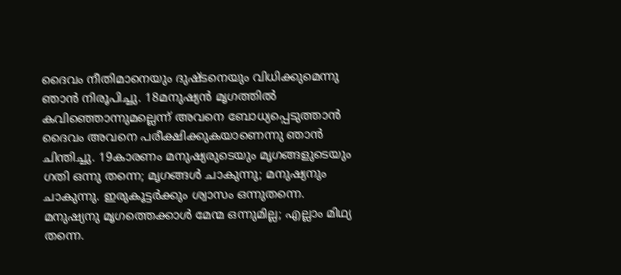ദൈവം നീതിമാനെയും ദുഷ്ടനെയും വിധിക്കുമെന്നു ഞാൻ നിരൂപിച്ചു. 18മനുഷ്യൻ മൃഗത്തിൽ കവിഞ്ഞൊന്നുമല്ലെന്ന് അവനെ ബോധ്യപ്പെടുത്താൻ ദൈവം അവനെ പരീക്ഷിക്കുകയാണെന്നു ഞാൻ ചിന്തിച്ചു. 19കാരണം മനുഷ്യരുടെയും മൃഗങ്ങളുടെയും ഗതി ഒന്നു തന്നെ; മൃഗങ്ങൾ ചാകുന്നു; മനുഷ്യനും ചാകുന്നു. ഇരുകൂട്ടർക്കും ശ്വാസം ഒന്നുതന്നെ. മനുഷ്യനു മൃഗത്തെക്കാൾ മേന്മ ഒന്നുമില്ല; എല്ലാം മിഥ്യ തന്നെ.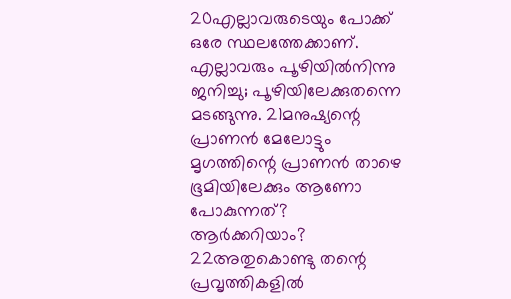20എല്ലാവരുടെയും പോക്ക് ഒരേ സ്ഥലത്തേക്കാണ്. എല്ലാവരും പൂഴിയിൽനിന്നു ജനിച്ചു; പൂഴിയിലേക്കുതന്നെ മടങ്ങുന്നു. 21മനുഷ്യന്റെ പ്രാണൻ മേലോട്ടും മൃഗത്തിന്റെ പ്രാണൻ താഴെ ഭൂമിയിലേക്കും ആണോ പോകുന്നത്? ആർക്കറിയാം? 22അതുകൊണ്ടു തന്റെ പ്രവൃത്തികളിൽ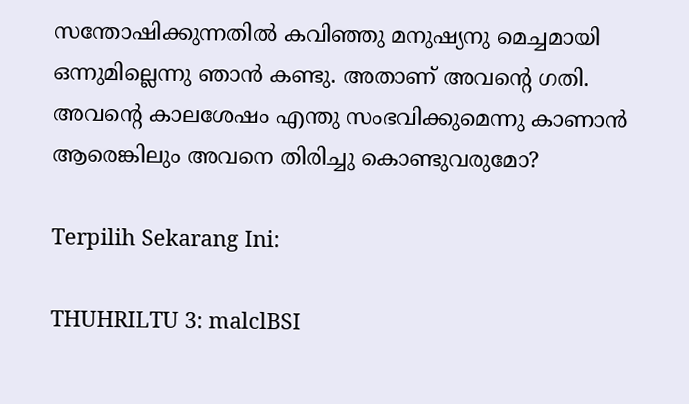സന്തോഷിക്കുന്നതിൽ കവിഞ്ഞു മനുഷ്യനു മെച്ചമായി ഒന്നുമില്ലെന്നു ഞാൻ കണ്ടു. അതാണ് അവന്റെ ഗതി. അവന്റെ കാലശേഷം എന്തു സംഭവിക്കുമെന്നു കാണാൻ ആരെങ്കിലും അവനെ തിരിച്ചു കൊണ്ടുവരുമോ?

Terpilih Sekarang Ini:

THUHRILTU 3: malclBSI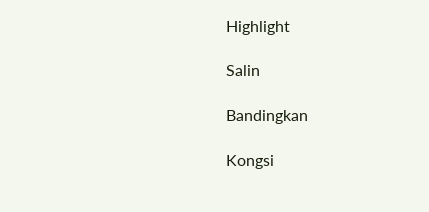Highlight

Salin

Bandingkan

Kongsi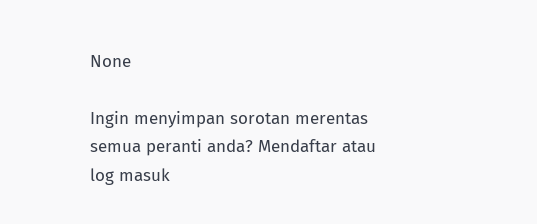None

Ingin menyimpan sorotan merentas semua peranti anda? Mendaftar atau log masuk